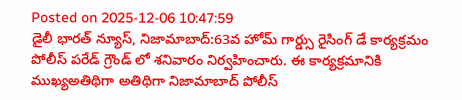Posted on 2025-12-06 10:47:59
డైలీ భారత్ న్యూస్, నిజామాబాద్:63వ హోమ్ గార్డ్సు రైసింగ్ డే కార్యక్రమం పోలీస్ పరేడ్ గ్రౌండ్ లో శనివారం నిర్వహించారు. ఈ కార్యక్రమానికి ముఖ్యఅతిథిగా అతిథిగా నిజామాబాద్ పోలీస్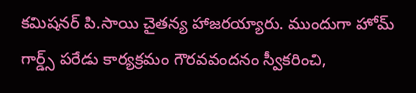కమిషనర్ పి.సాయి చైతన్య హాజరయ్యారు. ముందుగా హోమ్ గార్డ్స్ పరేడు కార్యక్రమం గౌరవవందనం స్వీకరించి,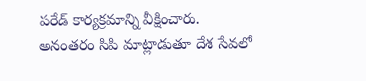పరేడ్ కార్యక్రమాన్ని వీక్షించారు.
అనంతరం సిపి మాట్లాడుతూ దేశ సేవలో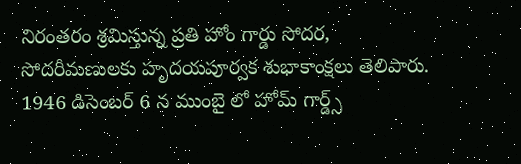నిరంతరం శ్రమిస్తున్న ప్రతి హోం గార్డు సోదర, సోదరీమణులకు హృదయపూర్వక శుభాకాంక్షలు తెలిపారు. 1946 డిసెంబర్ 6 న ముంబై లో హోమ్ గార్డ్స్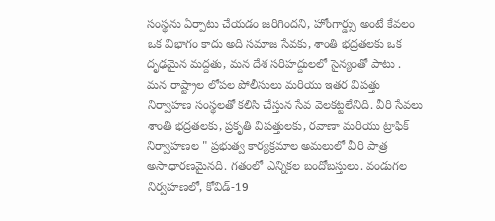సంస్థను ఏర్పాటు చేయడం జరిగిందని, హోంగార్డ్సు అంటే కేవలం ఒక విభాగం కాదు అది సమాజ సేవకు, శాంతి భద్రతలకు ఒక దృఢమైన మద్దతు, మన దేశ సరిహద్దులలో సైన్యంతో పాటు . మన రాష్ట్రాల లోపల పోలీసులు మరియు ఇతర విపత్తు నిర్వాహణ సంస్థలతో కలిసి చేస్తున సేవ వెలకట్టలేనిది. వీరి సేవలు శాంతి భద్రతలకు, ప్రకృతి విపత్తులకు, రవాణా మరియు ట్రాఫిక్ నిర్వాహణల " ప్రభుత్వ కార్యక్రమాల అమలులో వీరి పాత్ర అసాధారణమైనది. గతంలో ఎన్నికల బందోబస్తులు. వండుగల నిర్వహణలో, కోవిడ్-19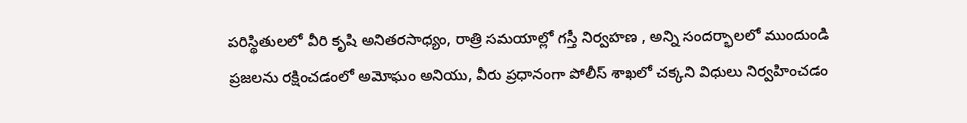పరిస్థితులలో వీరి కృషి అనితరసాధ్యం, రాత్రి సమయాల్లో గస్తీ నిర్వహణ , అన్ని సందర్భాలలో ముందుండి ప్రజలను రక్షించడంలో అమోఘం అనియు, వీరు ప్రధానంగా పోలీస్ శాఖలో చక్కని విధులు నిర్వహించడం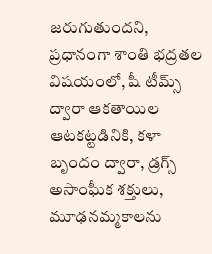జరుగుతుందని, ప్రధానంగా శాంతి భద్రతల విషయంలో, షీ టీమ్స్ ద్వారా ఆకతాయిల ఆటకట్టడినికి, కళా బృందం ద్వారా, డ్రగ్స్ అసాంఘీక శక్తులు, మూఢనమ్మకాలను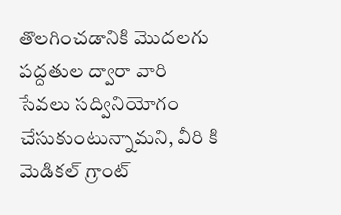తొలగించడానికి మొదలగు పద్దతుల ద్వారా వారి సేవలు సద్వినియోగం చేసుకుంటున్నామని, వీరి కి మెడికల్ గ్రాంట్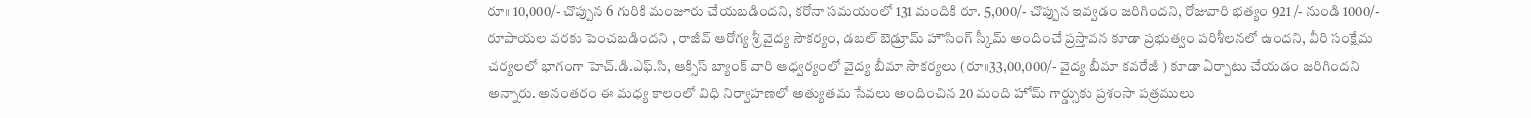రూ॥ 10,000/- చొప్పున 6 గురికి మంజూరు చేయబడిందని, కరోనా సమయంలో 131 మందికి రూ. 5,000/- చొప్పున ఇవ్వడం జరిగిందని, రోజువారి భత్యం 921 /- నుండి 1000/- రూపాయల వరకు పెంచబడిందని , రాజీవ్ ఆరోగ్య శ్రీ వైద్య సౌకర్యం, డబల్ బెడ్రూమ్ హౌసింగ్ స్కీమ్ అందించే ప్రస్తావన కూడా ప్రభుత్వం పరిశీలనలో ఉందని, వీరి సంక్షేమ చర్యలలో భాగంగా హెచ్.డి.ఎఫ్.సి, ఆక్సిస్ బ్యాంక్ వారి ఆధ్వర్యంలో వైద్య బీమా సౌకర్యలు (రూ॥33,00,000/- వైద్య బీమా కవరేజీ ) కూడా ఏర్పాటు చేయడం జరిగిందని అన్నారు. అనంతరం ఈ మధ్య కాలంలో విధి నిర్వాహణలో అత్యుతమ సేవలు అందించిన 20 మంది హోమ్ గార్డ్సుకు ప్రశంసా పత్రములు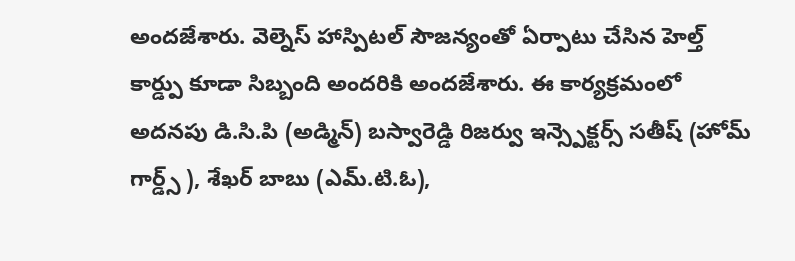అందజేశారు. వెల్నెస్ హాస్పిటల్ సౌజన్యంతో ఏర్పాటు చేసిన హెల్త్ కార్డ్పు కూడా సిబ్బంది అందరికి అందజేశారు. ఈ కార్యక్రమంలో అదనపు డి.సి.పి (అడ్మిన్) బస్వారెడ్డి రిజర్వు ఇన్స్పెక్టర్స్ సతీష్ (హోమ్ గార్డ్స్ ), శేఖర్ బాబు (ఎమ్.టి.ఓ),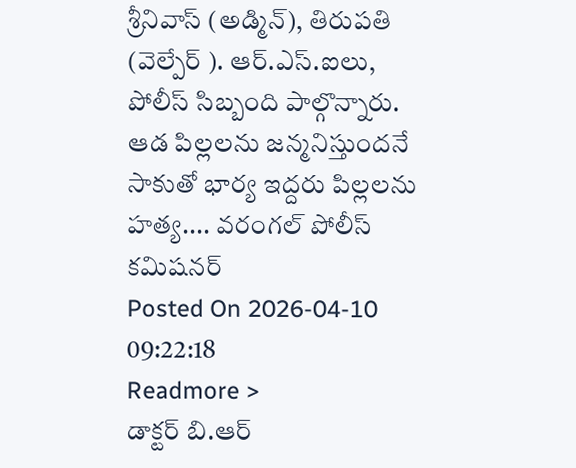శ్రీనివాస్ (అడ్మిన్), తిరుపతి (వెల్పేర్ ). ఆర్.ఎస్.ఐలు, పోలీస్ సిబ్బంది పాల్గొన్నారు.
ఆడ పిల్లలను జన్మనిస్తుందనే సాకుతో భార్య ఇద్దరు పిల్లలను హత్య.... వరంగల్ పోలీస్ కమిషనర్
Posted On 2026-04-10 09:22:18
Readmore >
డాక్టర్ బి.ఆర్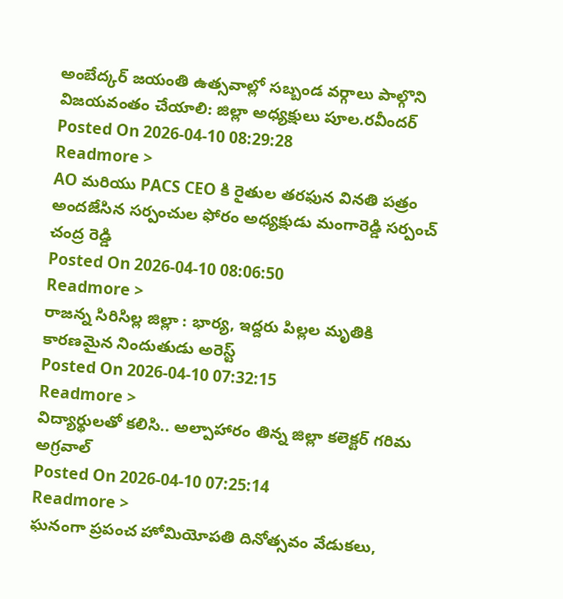అంబేద్కర్ జయంతి ఉత్సవాల్లో సబ్బండ వర్గాలు పాల్గొని విజయవంతం చేయాలి: జిల్లా అధ్యక్షులు పూల.రవీందర్
Posted On 2026-04-10 08:29:28
Readmore >
AO మరియు PACS CEO కి రైతుల తరఫున వినతి పత్రం అందజేసిన సర్పంచుల ఫోరం అధ్యక్షుడు మంగారెడ్డి సర్పంచ్ చంద్ర రెడ్డి
Posted On 2026-04-10 08:06:50
Readmore >
రాజన్న సిరిసిల్ల జిల్లా : భార్య, ఇద్దరు పిల్లల మృతికి కారణమైన నిందుతుడు అరెస్ట్
Posted On 2026-04-10 07:32:15
Readmore >
విద్యార్థులతో కలిసి.. అల్పాహారం తిన్న జిల్లా కలెక్టర్ గరిమ అగ్రవాల్
Posted On 2026-04-10 07:25:14
Readmore >
ఘనంగా ప్రపంచ హోమియోపతి దినోత్సవం వేడుకలు,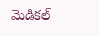మెడికల్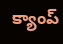క్యాంప్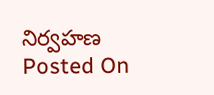నిర్వహణ
Posted On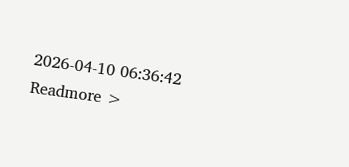2026-04-10 06:36:42
Readmore >